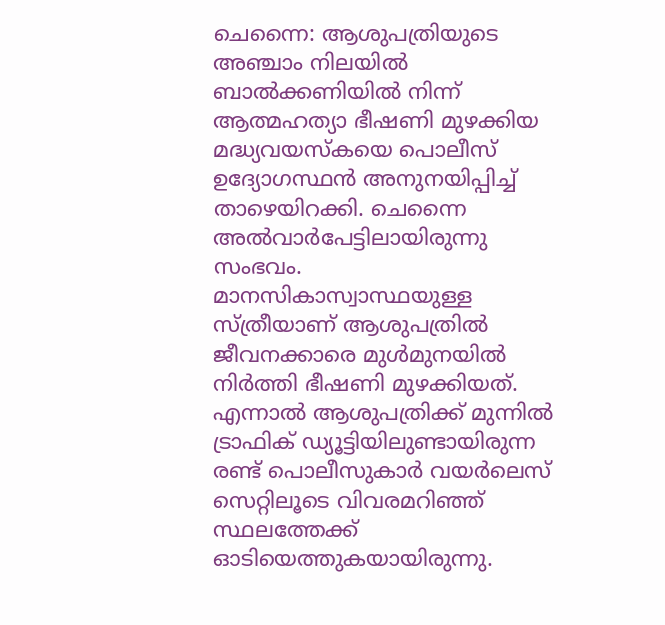ചെന്നൈ: ആശുപത്രിയുടെ അഞ്ചാം നിലയിൽ ബാൽക്കണിയിൽ നിന്ന് ആത്മഹത്യാ ഭീഷണി മുഴക്കിയ മദ്ധ്യവയസ്കയെ പൊലീസ് ഉദ്യോഗസ്ഥൻ അനുനയിപ്പിച്ച് താഴെയിറക്കി. ചെന്നൈ അൽവാർപേട്ടിലായിരുന്നു സംഭവം. മാനസികാസ്വാസ്ഥയുള്ള സ്ത്രീയാണ് ആശുപത്രിൽ ജീവനക്കാരെ മുൾമുനയിൽ നിർത്തി ഭീഷണി മുഴക്കിയത്. എന്നാൽ ആശുപത്രിക്ക് മുന്നിൽ ട്രാഫിക് ഡ്യൂട്ടിയിലുണ്ടായിരുന്ന രണ്ട് പൊലീസുകാർ വയർലെസ് സെറ്റിലൂടെ വിവരമറിഞ്ഞ് സ്ഥലത്തേക്ക് ഓടിയെത്തുകയായിരുന്നു.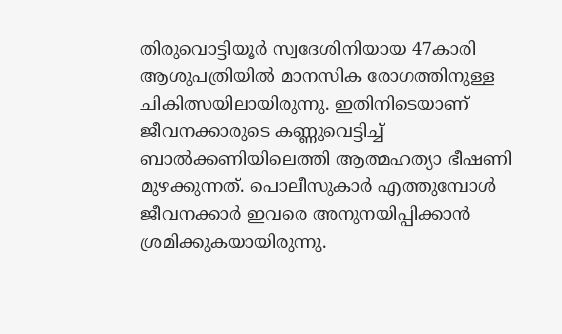തിരുവൊട്ടിയൂർ സ്വദേശിനിയായ 47കാരി ആശുപത്രിയിൽ മാനസിക രോഗത്തിനുള്ള ചികിത്സയിലായിരുന്നു. ഇതിനിടെയാണ് ജീവനക്കാരുടെ കണ്ണുവെട്ടിച്ച് ബാൽക്കണിയിലെത്തി ആത്മഹത്യാ ഭീഷണി മുഴക്കുന്നത്. പൊലീസുകാർ എത്തുമ്പോൾ ജീവനക്കാർ ഇവരെ അനുനയിപ്പിക്കാൻ ശ്രമിക്കുകയായിരുന്നു.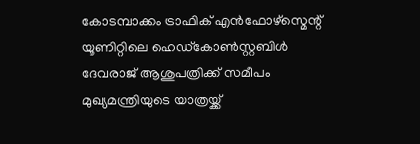കോടമ്പാക്കം ട്രാഫിക് എൻഫോഴ്സ്മെന്റ് യൂണിറ്റിലെ ഹെഡ്കോൺസ്റ്റബിൾ ദേവരാജ് ആശുപത്രിക്ക് സമീപം മുഖ്യമന്ത്രിയുടെ യാത്രയ്ക്ക്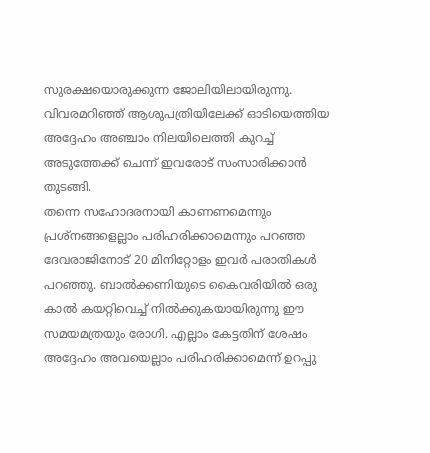സുരക്ഷയൊരുക്കുന്ന ജോലിയിലായിരുന്നു. വിവരമറിഞ്ഞ് ആശുപത്രിയിലേക്ക് ഓടിയെത്തിയ അദ്ദേഹം അഞ്ചാം നിലയിലെത്തി കുറച്ച് അടുത്തേക്ക് ചെന്ന് ഇവരോട് സംസാരിക്കാൻ തുടങ്ങി.
തന്നെ സഹോദരനായി കാണണമെന്നും പ്രശ്നങ്ങളെല്ലാം പരിഹരിക്കാമെന്നും പറഞ്ഞ ദേവരാജിനോട് 20 മിനിറ്റോളം ഇവർ പരാതികൾ പറഞ്ഞു. ബാൽക്കണിയുടെ കൈവരിയിൽ ഒരു കാൽ കയറ്റിവെച്ച് നിൽക്കുകയായിരുന്നു ഈ സമയമത്രയും രോഗി. എല്ലാം കേട്ടതിന് ശേഷം അദ്ദേഹം അവയെല്ലാം പരിഹരിക്കാമെന്ന് ഉറപ്പു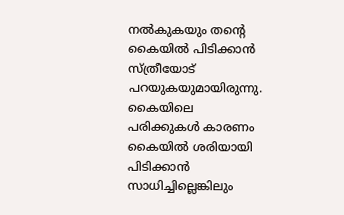നൽകുകയും തന്റെ കൈയിൽ പിടിക്കാൻ സ്ത്രീയോട് പറയുകയുമായിരുന്നു. കൈയിലെ പരിക്കുകൾ കാരണം കൈയിൽ ശരിയായി പിടിക്കാൻ സാധിച്ചില്ലെങ്കിലും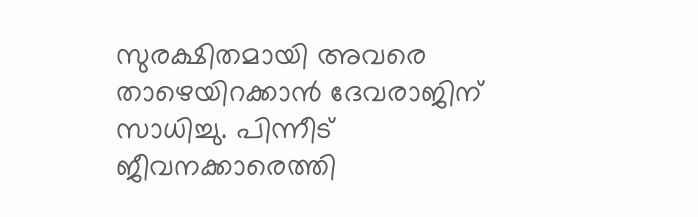സുരക്ഷിതമായി അവരെ താഴെയിറക്കാൻ ദേവരാജിന് സാധിച്ചു. പിന്നീട് ജീവനക്കാരെത്തി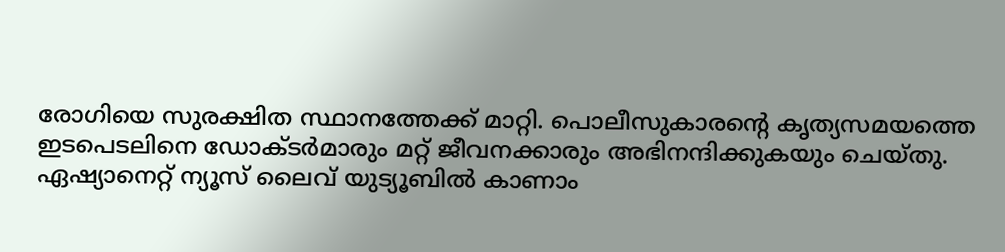രോഗിയെ സുരക്ഷിത സ്ഥാനത്തേക്ക് മാറ്റി. പൊലീസുകാരന്റെ കൃത്യസമയത്തെ ഇടപെടലിനെ ഡോക്ടർമാരും മറ്റ് ജീവനക്കാരും അഭിനന്ദിക്കുകയും ചെയ്തു.
ഏഷ്യാനെറ്റ് ന്യൂസ് ലൈവ് യുട്യൂബിൽ കാണാം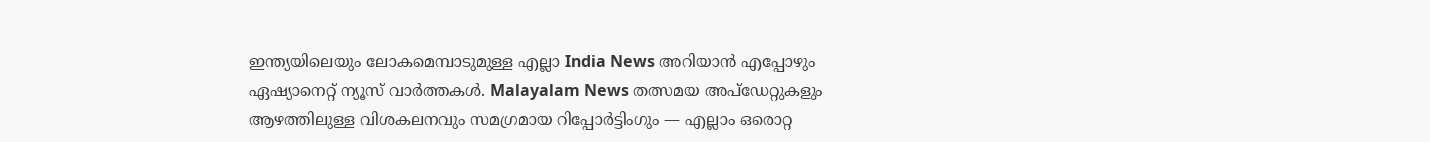ഇന്ത്യയിലെയും ലോകമെമ്പാടുമുള്ള എല്ലാ India News അറിയാൻ എപ്പോഴും ഏഷ്യാനെറ്റ് ന്യൂസ് വാർത്തകൾ. Malayalam News തത്സമയ അപ്ഡേറ്റുകളും ആഴത്തിലുള്ള വിശകലനവും സമഗ്രമായ റിപ്പോർട്ടിംഗും — എല്ലാം ഒരൊറ്റ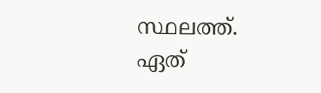സ്ഥലത്ത്. ഏത്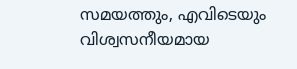സമയത്തും, എവിടെയും വിശ്വസനീയമായ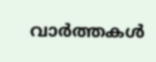വാർത്തകൾ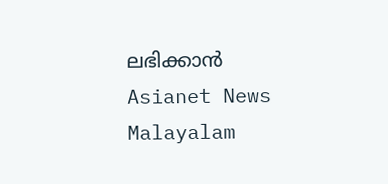ലഭിക്കാൻ Asianet News Malayalam